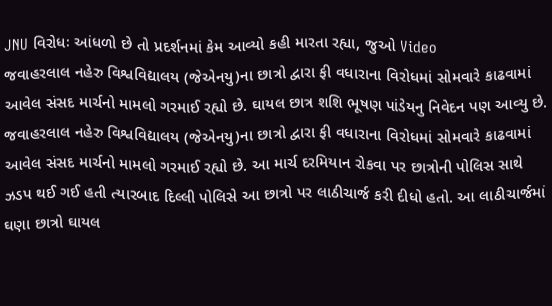JNU વિરોધઃ આંધળો છે તો પ્રદર્શનમાં કેમ આવ્યો કહી મારતા રહ્યા, જુઓ Video
જવાહરલાલ નહેરુ વિશ્વવિદ્યાલય (જેએનયુ)ના છાત્રો દ્વારા ફી વધારાના વિરોધમાં સોમવારે કાઢવામાં આવેલ સંસદ માર્ચનો મામલો ગરમાઈ રહ્યો છે. ઘાયલ છાત્ર શશિ ભૂષણ પાંડેયનુ નિવેદન પણ આવ્યુ છે.
જવાહરલાલ નહેરુ વિશ્વવિદ્યાલય (જેએનયુ)ના છાત્રો દ્વારા ફી વધારાના વિરોધમાં સોમવારે કાઢવામાં આવેલ સંસદ માર્ચનો મામલો ગરમાઈ રહ્યો છે. આ માર્ચ દરમિયાન રોકવા પર છાત્રોની પોલિસ સાથે ઝડપ થઈ ગઈ હતી ત્યારબાદ દિલ્લી પોલિસે આ છાત્રો પર લાઠીચાર્જ કરી દીધો હતો. આ લાઠીચાર્જમાં ઘણા છાત્રો ઘાયલ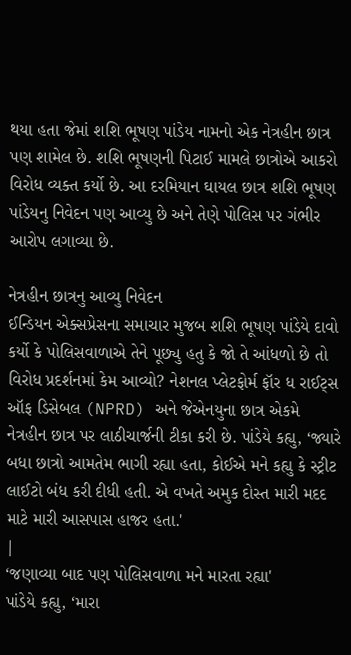થયા હતા જેમાં શશિ ભૂષણ પાંડેય નામનો એક નેત્રહીન છાત્ર પણ શામેલ છે. શશિ ભૂષણની પિટાઈ મામલે છાત્રોએ આકરો વિરોધ વ્યક્ત કર્યો છે. આ દરમિયાન ઘાયલ છાત્ર શશિ ભૂષણ પાંડેયનુ નિવેદન પણ આવ્યુ છે અને તેણે પોલિસ પર ગંભીર આરોપ લગાવ્યા છે.

નેત્રહીન છાત્રનુ આવ્યુ નિવેદન
ઈન્ડિયન એક્સપ્રેસના સમાચાર મુજબ શશિ ભૂષણ પાંડેયે દાવો કર્યો કે પોલિસવાળાએ તેને પૂછ્યુ હતુ કે જો તે આંધળો છે તો વિરોધ પ્રદર્શનમાં કેમ આવ્યો? નેશનલ પ્લેટફોર્મ ફૉર ધ રાઈટ્સ ઑફ ડિસેબલ (NPRD) અને જેએનયુના છાત્ર એકમે નેત્રહીન છાત્ર પર લાઠીચાર્જની ટીકા કરી છે. પાંડેયે કહ્યુ, ‘જ્યારે બધા છાત્રો આમતેમ ભાગી રહ્યા હતા, કોઈએ મને કહ્યુ કે સ્ટ્રીટ લાઈટો બંધ કરી દીધી હતી. એ વખતે અમુક દોસ્ત મારી મદદ માટે મારી આસપાસ હાજર હતા.'
|
‘જણાવ્યા બાદ પણ પોલિસવાળા મને મારતા રહ્યા'
પાંડેયે કહ્યુ, ‘મારા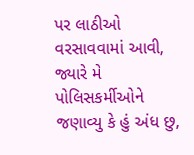પર લાઠીઓ વરસાવવામાં આવી, જ્યારે મે પોલિસકર્મીઓને જણાવ્યુ કે હું અંધ છુ,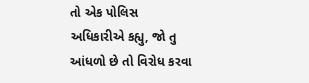તો એક પોલિસ અધિકારીએ કહ્યુ, જો તુ આંધળો છે તો વિરોધ કરવા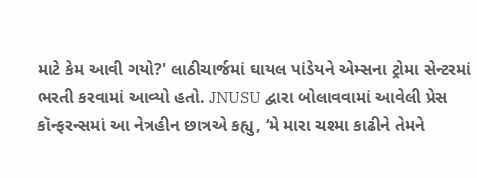માટે કેમ આવી ગયો?' લાઠીચાર્જમાં ઘાયલ પાંડેયને એમ્સના ટ્રોમા સેન્ટરમાં ભરતી કરવામાં આવ્યો હતો. JNUSU દ્વારા બોલાવવામાં આવેલી પ્રેસ કૉન્ફરન્સમાં આ નેત્રહીન છાત્રએ કહ્યુ, ‘મે મારા ચશ્મા કાઢીને તેમને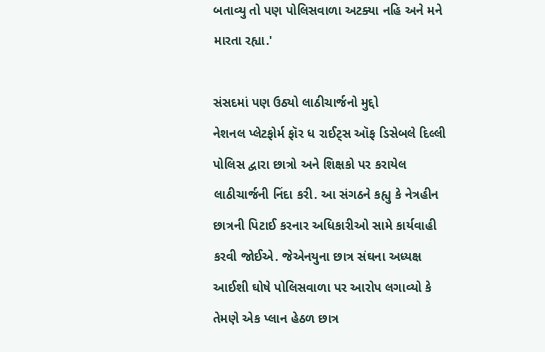બતાવ્યુ તો પણ પોલિસવાળા અટક્યા નહિ અને મને મારતા રહ્યા.'

સંસદમાં પણ ઉઠ્યો લાઠીચાર્જનો મુદ્દો
નેશનલ પ્લેટફોર્મ ફૉર ધ રાઈટ્સ ઑફ ડિસેબલે દિલ્લી પોલિસ દ્વારા છાત્રો અને શિક્ષકો પર કરાયેલ લાઠીચાર્જની નિંદા કરી. આ સંગઠને કહ્યુ કે નેત્રહીન છાત્રની પિટાઈ કરનાર અધિકારીઓ સામે કાર્યવાહી કરવી જોઈએ. જેએનયુના છાત્ર સંઘના અધ્યક્ષ આઈશી ઘોષે પોલિસવાળા પર આરોપ લગાવ્યો કે તેમણે એક પ્લાન હેઠળ છાત્ર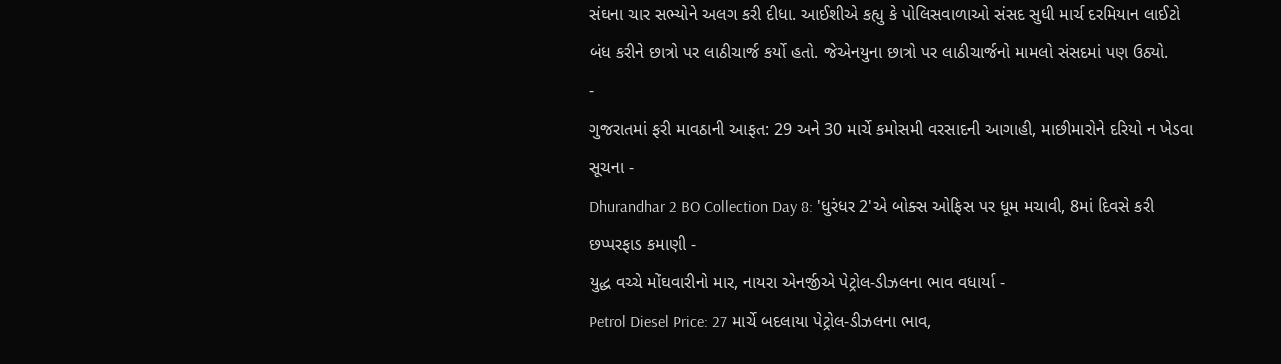સંઘના ચાર સભ્યોને અલગ કરી દીધા. આઈશીએ કહ્યુ કે પોલિસવાળાઓ સંસદ સુધી માર્ચ દરમિયાન લાઈટો બંધ કરીને છાત્રો પર લાઠીચાર્જ કર્યો હતો. જેએનયુના છાત્રો પર લાઠીચાર્જનો મામલો સંસદમાં પણ ઉઠ્યો.
-
ગુજરાતમાં ફરી માવઠાની આફત: 29 અને 30 માર્ચે કમોસમી વરસાદની આગાહી, માછીમારોને દરિયો ન ખેડવા સૂચના -
Dhurandhar 2 BO Collection Day 8: 'ધુરંધર 2'એ બોક્સ ઓફિસ પર ધૂમ મચાવી, 8માં દિવસે કરી છપ્પરફાડ કમાણી -
યુદ્ધ વચ્ચે મોંઘવારીનો માર, નાયરા એનર્જીએ પેટ્રોલ-ડીઝલના ભાવ વધાર્યા -
Petrol Diesel Price: 27 માર્ચે બદલાયા પેટ્રોલ-ડીઝલના ભાવ,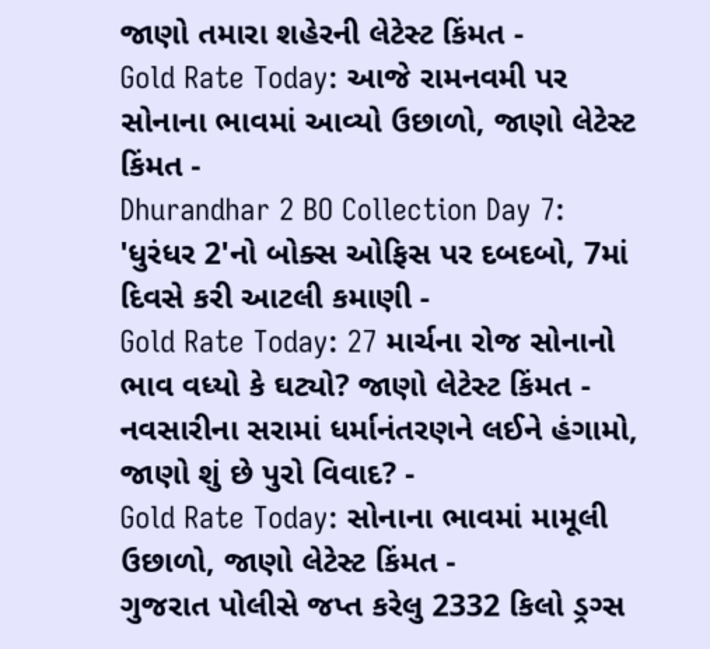જાણો તમારા શહેરની લેટેસ્ટ કિંમત -
Gold Rate Today: આજે રામનવમી પર સોનાના ભાવમાં આવ્યો ઉછાળો, જાણો લેટેસ્ટ કિંમત -
Dhurandhar 2 BO Collection Day 7: 'ધુરંધર 2'નો બોક્સ ઓફિસ પર દબદબો, 7માં દિવસે કરી આટલી કમાણી -
Gold Rate Today: 27 માર્ચના રોજ સોનાનો ભાવ વધ્યો કે ઘટ્યો? જાણો લેટેસ્ટ કિંમત -
નવસારીના સરામાં ધર્માનંતરણને લઈને હંગામો, જાણો શું છે પુરો વિવાદ? -
Gold Rate Today: સોનાના ભાવમાં મામૂલી ઉછાળો, જાણો લેટેસ્ટ કિંમત -
ગુજરાત પોલીસે જપ્ત કરેલુ 2332 કિલો ડ્રગ્સ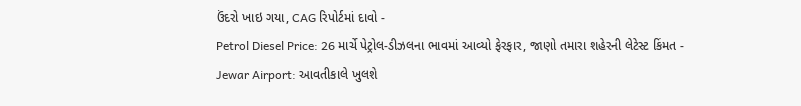ઉંદરો ખાઇ ગયા, CAG રિપોર્ટમાં દાવો -
Petrol Diesel Price: 26 માર્ચે પેટ્રોલ-ડીઝલના ભાવમાં આવ્યો ફેરફાર, જાણો તમારા શહેરની લેટેસ્ટ કિંમત -
Jewar Airport: આવતીકાલે ખુલશે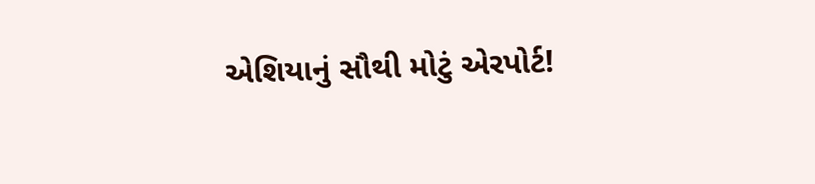એશિયાનું સૌથી મોટું એરપોર્ટ!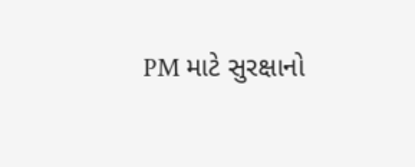PM માટે સુરક્ષાનો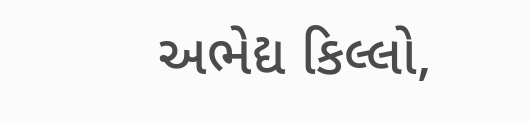અભેદ્ય કિલ્લો,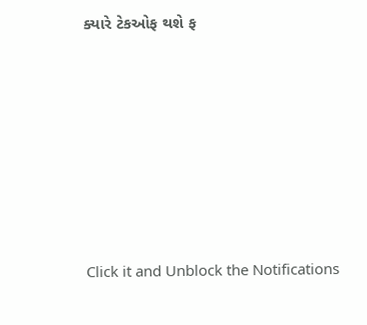ક્યારે ટેકઓફ થશે ફ







Click it and Unblock the Notifications